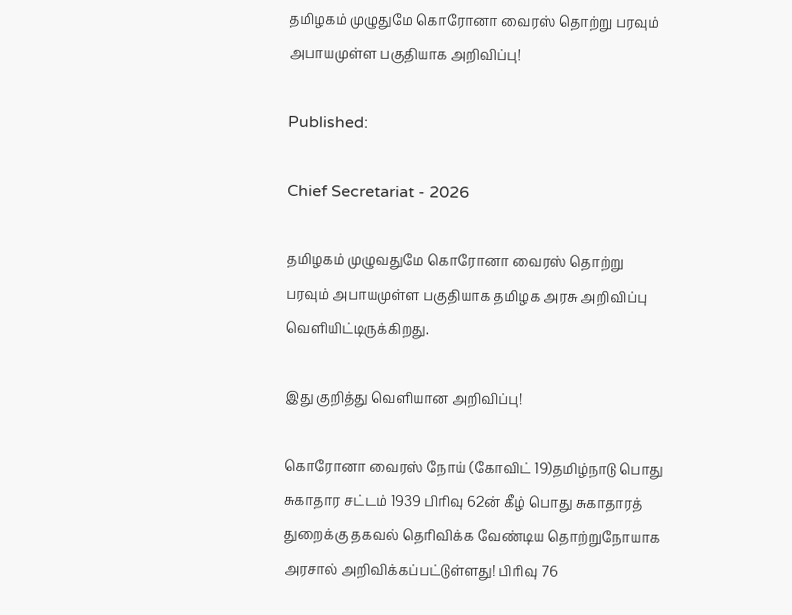தமிழகம் முழுதுமே கொரோனா வைரஸ் தொற்று பரவும் அபாயமுள்ள பகுதியாக அறிவிப்பு!

Published:

Chief Secretariat - 2026

தமிழகம் முழுவதுமே கொரோனா வைரஸ் தொற்று பரவும் அபாயமுள்ள பகுதியாக தமிழக அரசு அறிவிப்பு வெளியிட்டிருக்கிறது.

இது குறித்து வெளியான அறிவிப்பு!

கொரோனா வைரஸ் நோய் (கோவிட் 19)தமிழ்நாடு பொது சுகாதார சட்டம் 1939 பிரிவு 62ன் கீழ் பொது சுகாதாரத் துறைக்கு தகவல் தெரிவிக்க வேண்டிய தொற்றுநோயாக அரசால் அறிவிக்கப்பட்டுள்ளது! பிரிவு 76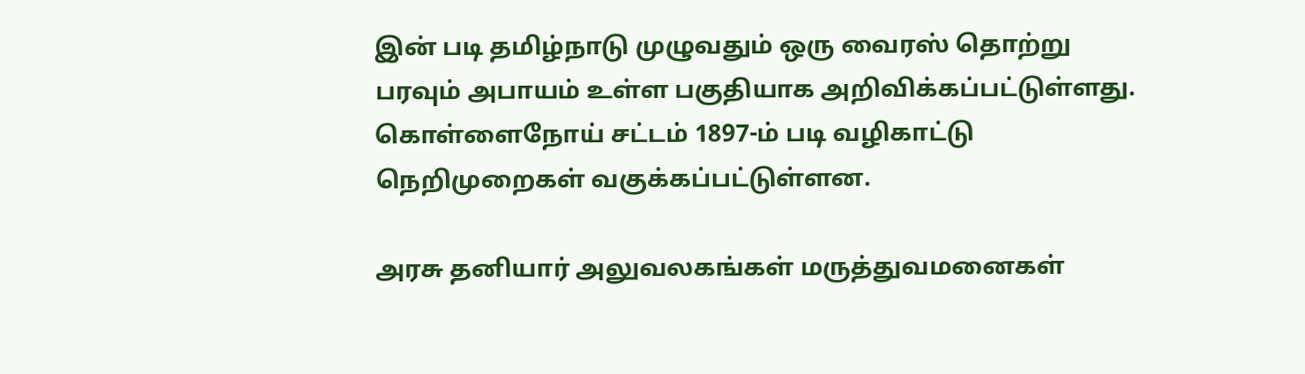இன் படி தமிழ்நாடு முழுவதும் ஒரு வைரஸ் தொற்று பரவும் அபாயம் உள்ள பகுதியாக அறிவிக்கப்பட்டுள்ளது. கொள்ளைநோய் சட்டம் 1897-ம் படி வழிகாட்டு நெறிமுறைகள் வகுக்கப்பட்டுள்ளன.

அரசு தனியார் அலுவலகங்கள் மருத்துவமனைகள்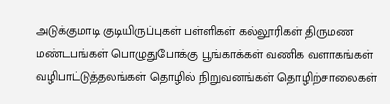அடுக்குமாடி குடியிருப்புகள் பள்ளிகள் கல்லூரிகள் திருமண மண்டபங்கள் பொழுதுபோக்கு பூங்காக்கள் வணிக வளாகங்கள் வழிபாட்டுத்தலங்கள் தொழில் நிறுவனங்கள் தொழிற்சாலைகள்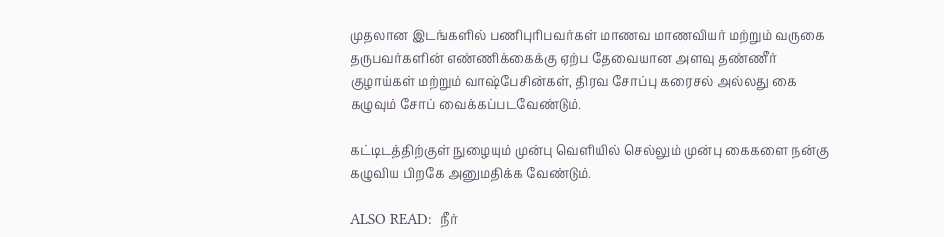முதலான இடங்களில் பணிபுரிபவர்கள் மாணவ மாணவியர் மற்றும் வருகை தருபவர்களின் எண்ணிக்கைக்கு ஏற்ப தேவையான அளவு தண்ணீர் குழாய்கள் மற்றும் வாஷ்பேசின்கள், திரவ சோப்பு கரைசல் அல்லது கை கழுவும் சோப் வைக்கப்படவேண்டும்.

கட்டிடத்திற்குள் நுழையும் முன்பு வெளியில் செல்லும் முன்பு கைகளை நன்கு கழுவிய பிறகே அனுமதிக்க வேண்டும்.

ALSO READ:  நீர்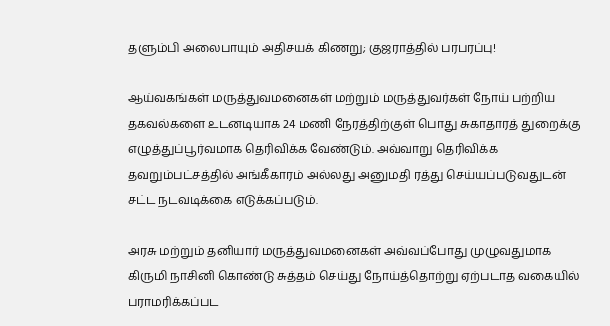தளும்பி அலைபாயும் அதிசயக் கிணறு; குஜராத்தில் பரபரப்பு!

ஆய்வகங்கள் மருத்துவமனைகள் மற்றும் மருத்துவர்கள் நோய் பற்றிய தகவல்களை உடனடியாக 24 மணி நேரத்திற்குள் பொது சுகாதாரத் துறைக்கு எழுத்துப்பூர்வமாக தெரிவிக்க வேண்டும். அவ்வாறு தெரிவிக்க தவறும்பட்சத்தில் அங்கீகாரம் அல்லது அனுமதி ரத்து செய்யப்படுவதுடன் சட்ட நடவடிக்கை எடுக்கப்படும்.

அரசு மற்றும் தனியார் மருத்துவமனைகள் அவ்வப்போது முழுவதுமாக கிருமி நாசினி கொண்டு சுத்தம் செய்து நோய்த்தொற்று ஏற்படாத வகையில் பராமரிக்கப்பட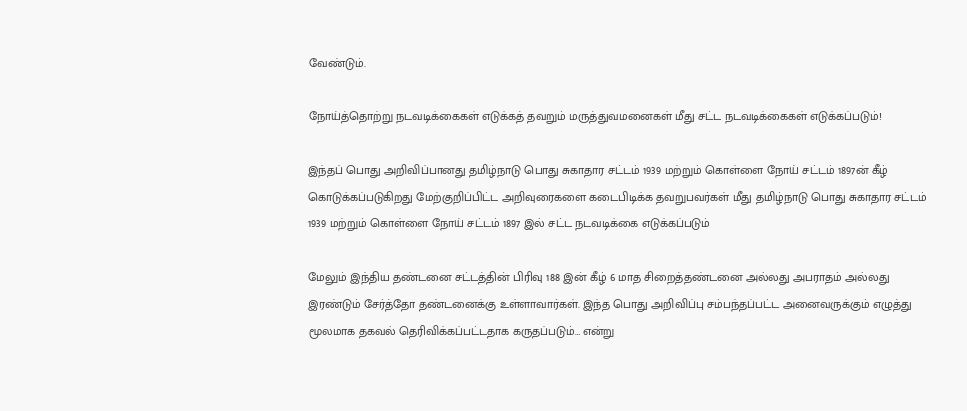வேண்டும்.

நோய்த்தொற்று நடவடிக்கைகள் எடுக்கத் தவறும் மருத்துவமனைகள் மீது சட்ட நடவடிக்கைகள் எடுக்கப்படும்!

இந்தப் பொது அறிவிப்பானது தமிழ்நாடு பொது சுகாதார சட்டம் 1939 மற்றும் கொள்ளை நோய் சட்டம் 1897ன் கீழ் கொடுக்கப்படுகிறது மேற்குறிப்பிட்ட அறிவுரைகளை கடைபிடிக்க தவறுபவர்கள் மீது தமிழ்நாடு பொது சுகாதார சட்டம் 1939 மற்றும் கொள்ளை நோய் சட்டம் 1897 இல் சட்ட நடவடிக்கை எடுக்கப்படும்

மேலும் இந்திய தண்டனை சட்டத்தின் பிரிவு 188 இன் கீழ் 6 மாத சிறைத்தண்டனை அல்லது அபராதம் அல்லது இரண்டும் சேர்த்தோ தண்டனைக்கு உள்ளாவார்கள். இந்த பொது அறிவிப்பு சம்பந்தப்பட்ட அனைவருக்கும் எழுத்து மூலமாக தகவல் தெரிவிக்கப்பட்டதாக கருதப்படும்… என்று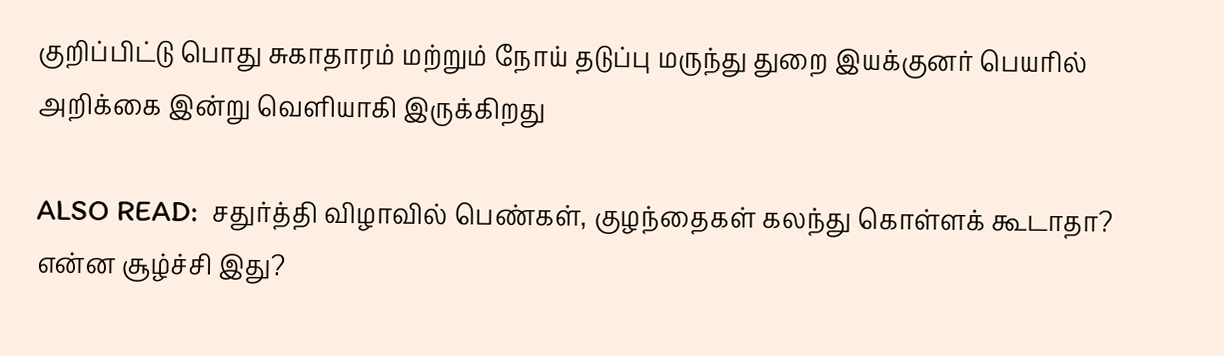குறிப்பிட்டு பொது சுகாதாரம் மற்றும் நோய் தடுப்பு மருந்து துறை இயக்குனர் பெயரில் அறிக்கை இன்று வெளியாகி இருக்கிறது

ALSO READ:  சதுர்த்தி விழாவில் பெண்கள், குழந்தைகள் கலந்து கொள்ளக் கூடாதா? என்ன சூழ்ச்சி இது?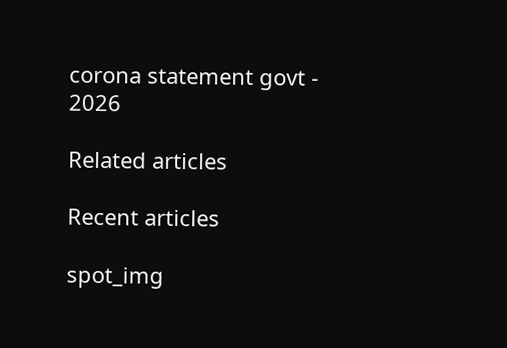corona statement govt - 2026

Related articles

Recent articles

spot_img